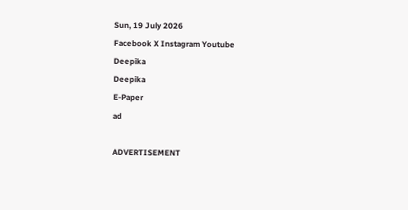Sun, 19 July 2026
Facebook X Instagram Youtube
Deepika
Deepika
E-Paper
ad

ADVERTISEMENT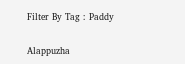Filter By Tag : Paddy

Alappuzha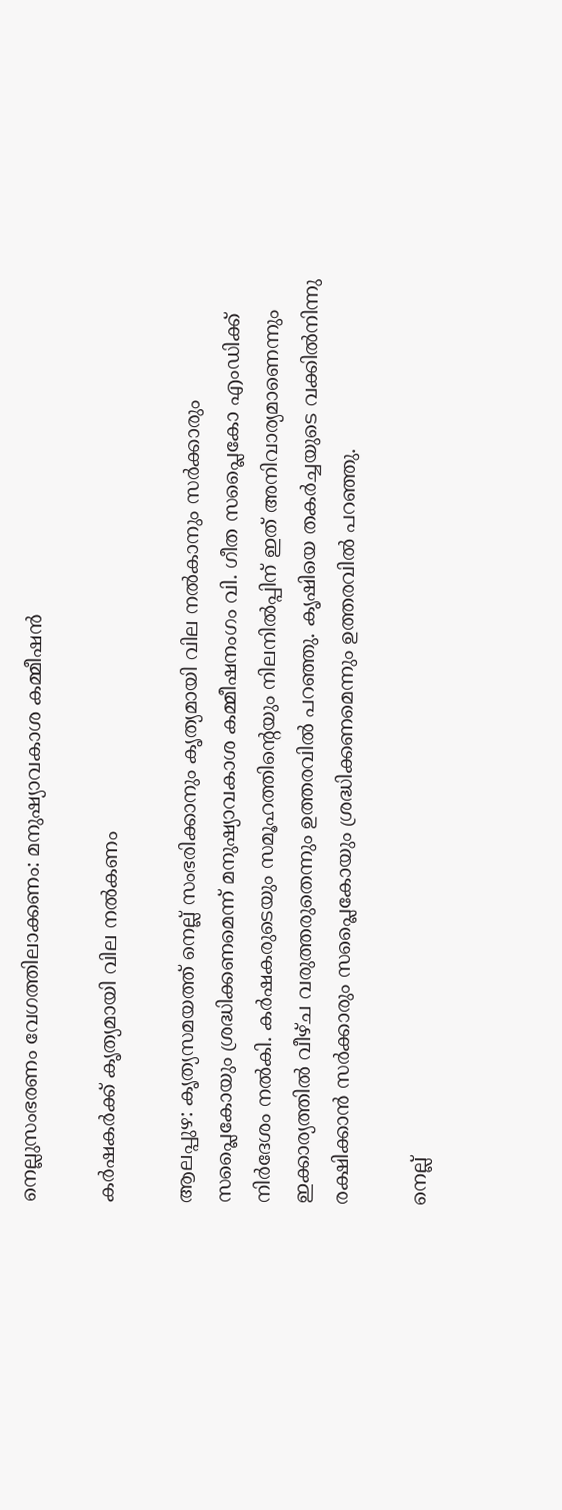നെല്ലുസംഭരണം വേഗത്തിലാക്കണം: മനുഷ്യാവകാശ കമ്മീഷൻ

കർഷകർക്ക് കൃത്യമായി വില നൽകണം

ആലപ്പുഴ: കൃത്യസമയത്ത് നെല്ല് സംഭരിക്കാനും കൃത്യമായി വില നൽകാനും സർക്കാരും സപ്ലൈകോയും ശ്രദ്ധിക്കണമെന്ന് മനുഷ്യാവകാശ കമ്മീഷനംഗം വി. ഗീത സപ്ലൈകോ എംഡിക്ക് നിർദേശം നൽകി. കർഷകരുടെയും സമൂഹത്തിന്‍റെയും നിലനിൽപ്പിന് ഇത് അനിവാര്യമാണെന്നും ഇക്കാര്യത്തിൽ വീഴ്ച വരുത്തരുതെന്നും ഉത്തരവിൽ പറഞ്ഞു. കൃഷിയെ തകർച്ചയുടെ വക്കിൽനിന്നു രക്ഷിക്കാൻ സർക്കാരും സപ്ലൈകോയും ശ്രദ്ധിക്കണമെന്നും ഉത്തരവിൽ പറഞ്ഞു.

നെല്ല്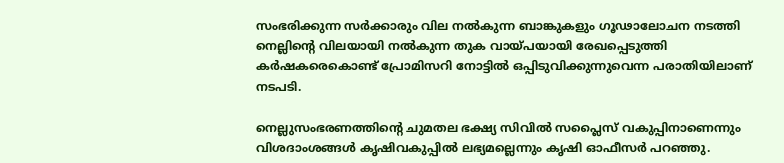സംഭരിക്കുന്ന സർക്കാരും വില നൽകുന്ന ബാങ്കുകളും ഗൂഢാലോചന നടത്തി നെല്ലിന്‍റെ വിലയായി നൽകുന്ന തുക വായ്പയായി രേഖപ്പെടുത്തി കർഷകരെകൊണ്ട് പ്രോമിസറി നോട്ടിൽ ഒപ്പിടുവിക്കുന്നുവെന്ന പരാതിയിലാണ് നടപടി.

നെല്ലുസംഭരണത്തിന്‍റെ ചുമതല ഭക്ഷ്യ സിവിൽ സപ്ലൈസ് വകുപ്പിനാണെന്നും വിശദാംശങ്ങൾ കൃഷിവകുപ്പിൽ ലഭ്യമല്ലെന്നും കൃഷി ഓഫീസർ പറഞ്ഞു.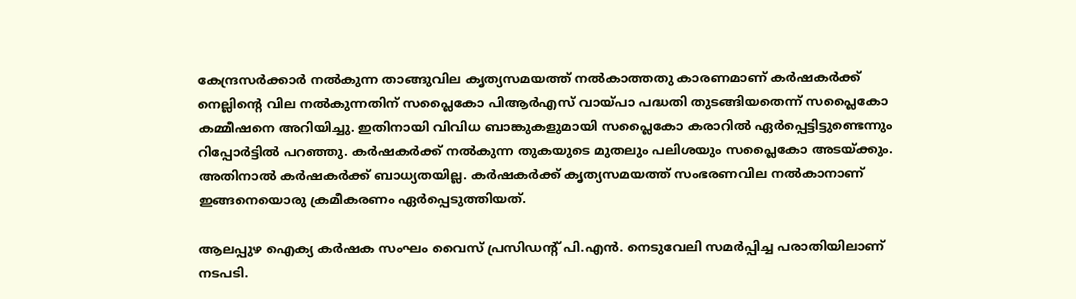കേന്ദ്രസർക്കാർ നൽകുന്ന താങ്ങുവില കൃത്യസമയത്ത് നൽകാത്തതു കാരണമാണ് കർഷകർക്ക് നെല്ലിന്‍റെ വില നൽകുന്നതിന് സപ്ലൈകോ പിആർഎസ് വായ്പാ പദ്ധതി തുടങ്ങിയതെന്ന് സപ്ലൈകോ കമ്മീഷനെ അറിയിച്ചു. ഇതിനായി വിവിധ ബാങ്കുകളുമായി സപ്ലൈകോ കരാറിൽ ഏർപ്പെട്ടിട്ടുണ്ടെന്നും റിപ്പോർട്ടിൽ പറഞ്ഞു. കർഷകർക്ക് നൽകുന്ന തുകയുടെ മുതലും പലിശയും സപ്ലൈകോ അടയ്ക്കും. അതിനാൽ കർഷകർക്ക് ബാധ്യതയില്ല. കർഷകർക്ക് കൃത്യസമയത്ത് സംഭരണവില നൽകാനാണ് ഇങ്ങനെയൊരു ക്രമീകരണം ഏർപ്പെടുത്തിയത്.

ആലപ്പുഴ ഐക്യ കർഷക സംഘം വൈസ് പ്രസിഡന്‍റ് പി.എൻ. നെടുവേലി സമർപ്പിച്ച പരാതിയിലാണ് നടപടി.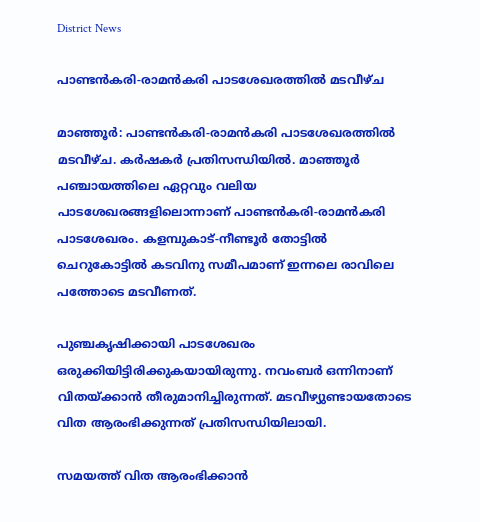District News

പാണ്ടന്‍കരി-രാമന്‍കരി പാടശേഖരത്തില്‍ മടവീഴ്ച‌

മാഞ്ഞൂര്‍: പാണ്ടന്‍കരി-രാമന്‍കരി പാടശേഖരത്തില്‍ മടവീഴ്ച. കർഷകര്‍ പ്രതിസന്ധിയില്‍. മാഞ്ഞൂര്‍ പഞ്ചായത്തിലെ ഏറ്റവും വലിയ പാടശേഖരങ്ങളിലൊന്നാണ് പാണ്ടന്‍കരി-രാമന്‍കരി പാടശേഖരം. കളമ്പുകാട്-നീണ്ടൂര്‍ തോട്ടില്‍ ചെറുകോട്ടില്‍ കടവിനു സമീപമാണ് ഇന്നലെ രാവിലെ പത്തോടെ മടവീണത്.

പുഞ്ചകൃഷിക്കായി പാടശേഖരം ഒരുക്കിയിട്ടിരിക്കുകയായിരുന്നു. നവംബര്‍ ഒന്നിനാണ് വിതയ്ക്കാന്‍ തീരുമാനിച്ചിരുന്നത്. മടവീഴ്യുണ്ടായതോടെ വിത ആരംഭിക്കുന്നത് പ്രതിസന്ധിയിലായി.

സമയത്ത് വിത ആരംഭിക്കാന്‍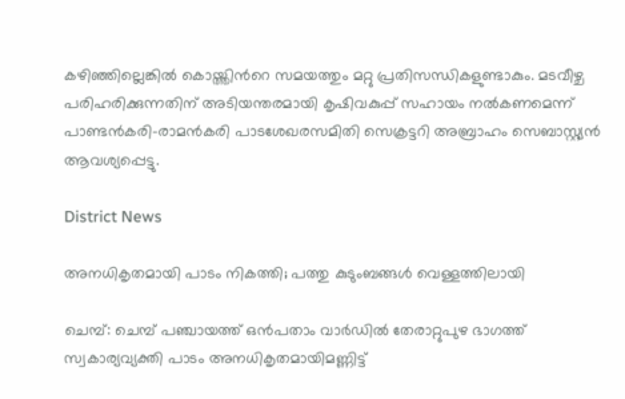കഴിഞ്ഞില്ലെങ്കില്‍ കൊയ്ത്തിന്‍റെ സമയത്തും മറ്റു പ്രതിസന്ധികളുണ്ടാകും. മടവീഴ്ച പരിഹരിക്കുന്നതിന് അടിയന്തരമായി കൃഷിവകുപ്പ് സഹായം നല്‍കണമെന്ന് പാണ്ടന്‍കരി-രാമന്‍കരി പാടശേഖരസമിതി സെക്രട്ടറി അബ്രാഹം സെബാസ്റ്റ്യന്‍ ആവശ്യപ്പെട്ടു.

District News

അനധികൃതമായി പാടം നികത്തി; പത്തു കുടുംബങ്ങൾ വെള്ളത്തിലായി

ചെമ്പ്: ചെമ്പ് പഞ്ചായത്ത് ഒൻപതാം വാർഡിൽ തേരാറ്റുപുഴ ഭാഗത്ത് സ്വകാര്യവ്യക്തി പാടം അനധികൃതമായിമണ്ണിട്ട്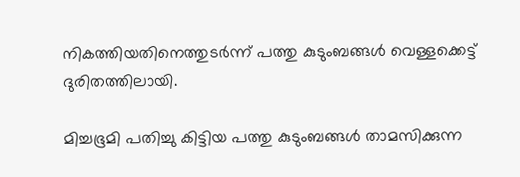നികത്തിയതിനെത്തുടർന്ന് പത്തു കുടുംബങ്ങൾ വെള്ളക്കെട്ട് ദുരിതത്തിലായി.

മിച്ചഭൂമി പതിച്ചു കിട്ടിയ പത്തു കുടുംബങ്ങൾ താമസിക്കുന്ന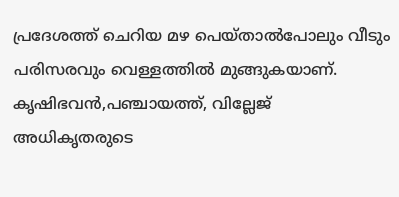പ്രദേശത്ത് ചെറിയ മഴ പെയ്താൽപോലും വീടും പരിസരവും വെള്ളത്തിൽ മുങ്ങുകയാണ്. കൃഷിഭവൻ,പഞ്ചായത്ത്, വില്ലേജ് അധികൃതരുടെ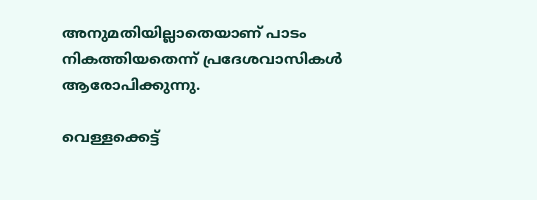അനുമതിയില്ലാതെയാണ് പാടം നികത്തിയതെന്ന് പ്രദേശവാസികൾ ആരോപിക്കുന്നു.

വെള്ളക്കെട്ട്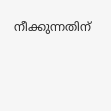നീക്കുന്നതിന്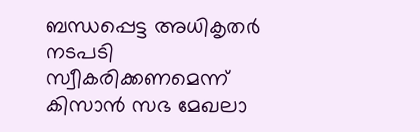ബന്ധപ്പെട്ട അധികൃതർ നടപടി സ്വീകരിക്കണമെന്ന് കിസാൻ സഭ മേഖലാ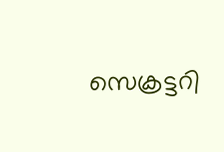സെക്രട്ടറി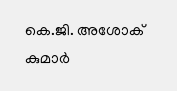കെ.ജി. അശോക് കുമാർ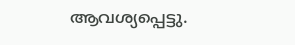ആവശ്യപ്പെട്ടു.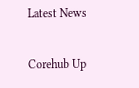Latest News

Corehub Up